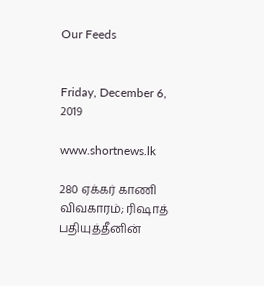Our Feeds


Friday, December 6, 2019

www.shortnews.lk

280 ஏக்கர் காணி விவகாரம்; ரிஷாத் பதியுத்தீனின்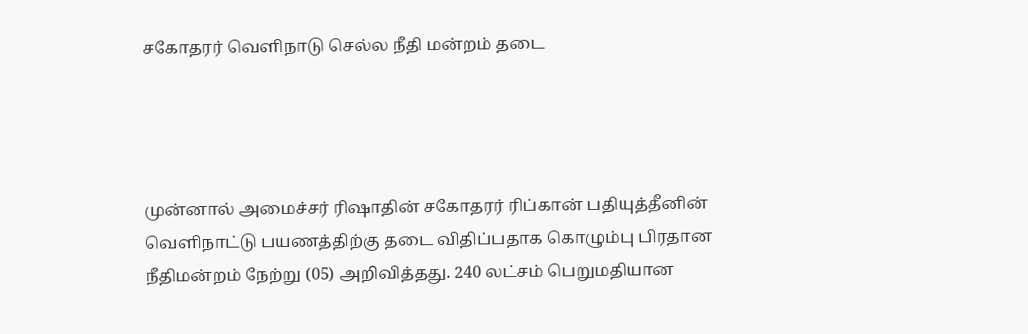சகோதரர் வெளிநாடு செல்ல நீதி மன்றம் தடை




முன்னால் அமைச்சர் ரிஷாதின் சகோதரர் ரிப்கான் பதியுத்தீனின் வெளிநாட்டு பயணத்திற்கு தடை விதிப்பதாக கொழும்பு பிரதான நீதிமன்றம் நேற்று (05) அறிவித்தது. 240 லட்சம் பெறுமதியான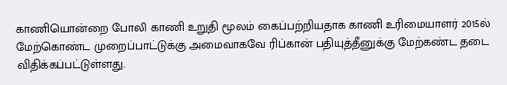காணியொன்றை போலி காணி உறுதி மூலம் கைப்பற்றியதாக காணி உரிமையாளர் 2015ல் மேற்கொண்ட முறைப்பாட்டுக்கு அமைவாகவே ரிப்கான் பதியுத்தீனுக்கு மேற்கண்ட தடை விதிக்கப்பட்டுள்ளது.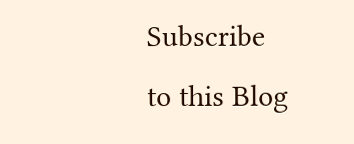Subscribe to this Blog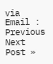via Email :
Previous
Next Post »